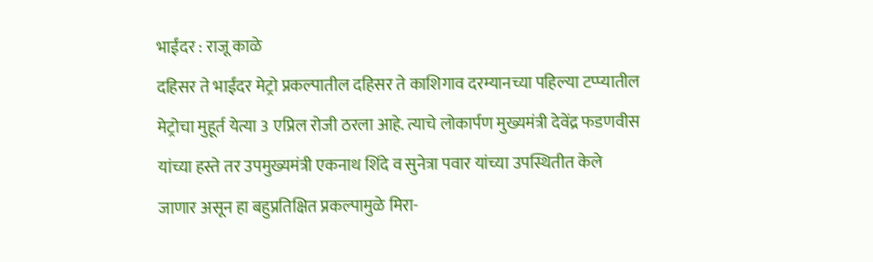भाईंदर : राजू काळे
दहिसर ते भाईंदर मेट्रो प्रकल्पातील दहिसर ते काशिगाव दरम्यानच्या पहिल्या टप्प्यातील मेट्रोचा मुहूर्त येत्या 3 एप्रिल रोजी ठरला आहे. त्याचे लोकार्पण मुख्यमंत्री देवेंद्र फडणवीस यांच्या हस्ते तर उपमुख्यमंत्री एकनाथ शिंदे व सुनेत्रा पवार यांच्या उपस्थितीत केले जाणार असून हा बहुप्रतिक्षित प्रकल्पामुळे मिरा-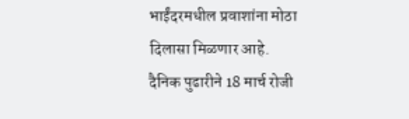भाईंदरमधील प्रवाशांना मोठा दिलासा मिळणार आहे.
दैनिक पुढारीने 18 मार्च रोजी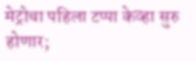मेट्रोचा पहिला टप्पा केव्हा सुरु होणार;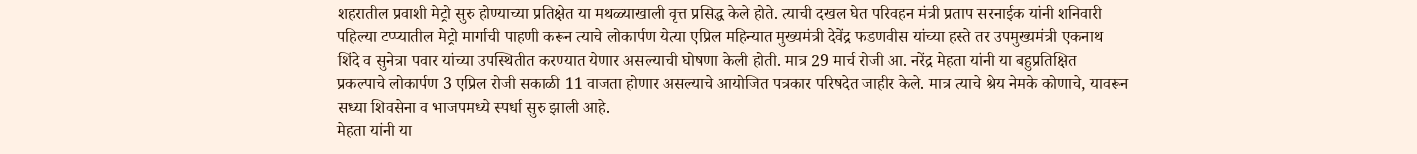शहरातील प्रवाशी मेट्रो सुरु होण्याच्या प्रतिक्षेत या मथळ्याखाली वृत्त प्रसिद्ध केले होते. त्याची दखल घेत परिवहन मंत्री प्रताप सरनाईक यांनी शनिवारी पहिल्या टप्प्यातील मेट्रो मार्गाची पाहणी करून त्याचे लोकार्पण येत्या एप्रिल महिन्यात मुख्यमंत्री देवेंद्र फडणवीस यांच्या हस्ते तर उपमुख्यमंत्री एकनाथ शिंदे व सुनेत्रा पवार यांच्या उपस्थितीत करण्यात येणार असल्याची घोषणा केली होती. मात्र 29 मार्च रोजी आ. नरेंद्र मेहता यांनी या बहुप्रतिक्षित प्रकल्पाचे लोकार्पण 3 एप्रिल रोजी सकाळी 11 वाजता होणार असल्याचे आयोजित पत्रकार परिषदेत जाहीर केले. मात्र त्याचे श्रेय नेमके कोणाचे, यावरून सध्या शिवसेना व भाजपमध्ये स्पर्धा सुरु झाली आहे.
मेहता यांनी या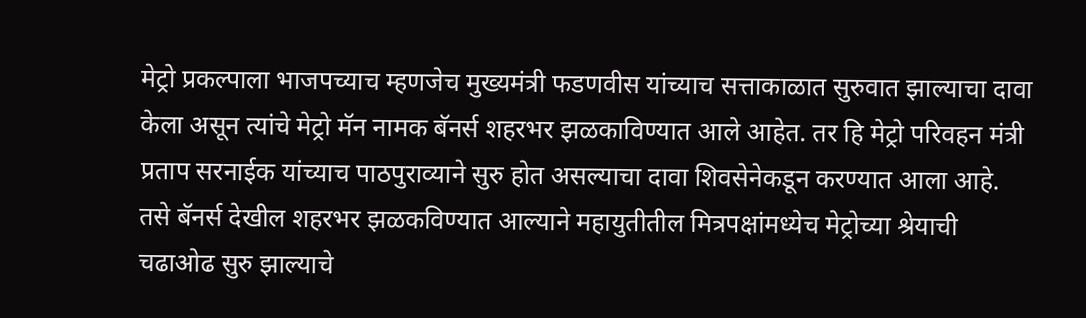मेट्रो प्रकल्पाला भाजपच्याच म्हणजेच मुख्यमंत्री फडणवीस यांच्याच सत्ताकाळात सुरुवात झाल्याचा दावा केला असून त्यांचे मेट्रो मॅन नामक बॅनर्स शहरभर झळकाविण्यात आले आहेत. तर हि मेट्रो परिवहन मंत्री प्रताप सरनाईक यांच्याच पाठपुराव्याने सुरु होत असल्याचा दावा शिवसेनेकडून करण्यात आला आहे. तसे बॅनर्स देखील शहरभर झळकविण्यात आल्याने महायुतीतील मित्रपक्षांमध्येच मेट्रोच्या श्रेयाची चढाओढ सुरु झाल्याचे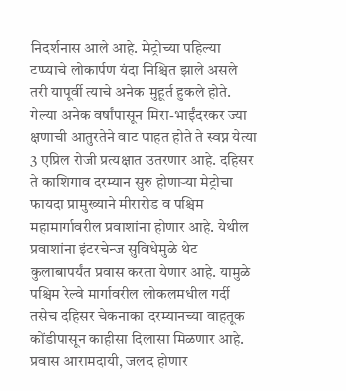निदर्शनास आले आहे. मेट्रोच्या पहिल्या टप्प्याचे लोकार्पण यंदा निश्चित झाले असले तरी यापूर्वी त्याचे अनेक मुहूर्त हुकले होते.
गेल्या अनेक वर्षांपासून मिरा-भाईंदरकर ज्या क्षणाची आतुरतेने वाट पाहत होते ते स्वप्न येत्या 3 एप्रिल रोजी प्रत्यक्षात उतरणार आहे. दहिसर ते काशिगाव दरम्यान सुरु होणाऱ्या मेट्रोचा फायदा प्रामुख्याने मीरारोड व पश्चिम महामार्गावरील प्रवाशांना होणार आहे. येथील प्रवाशांना इंटरचेन्ज सुविधेमुळे थेट कुलाबापर्यंत प्रवास करता येणार आहे. यामुळे पश्चिम रेल्वे मार्गावरील लोकलमधील गर्दी तसेच दहिसर चेकनाका दरम्यानच्या वाहतूक कोंडीपासून काहीसा दिलासा मिळणार आहे.
प्रवास आरामदायी, जलद होणार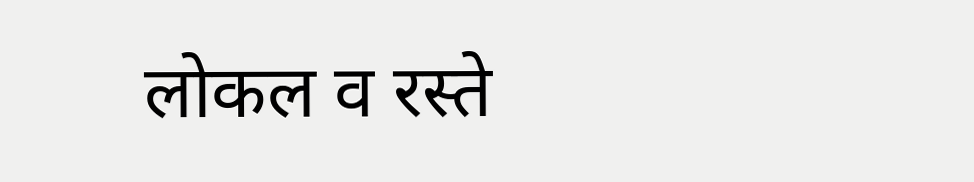लोकल व रस्ते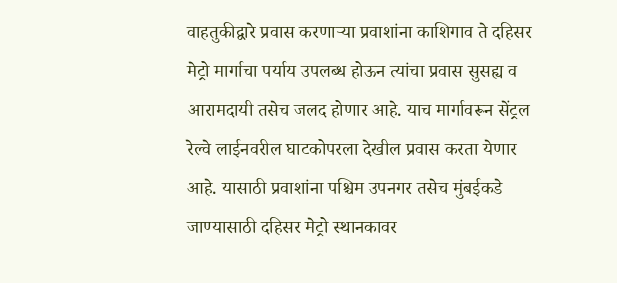वाहतुकीद्वारे प्रवास करणाऱ्या प्रवाशांना काशिगाव ते दहिसर मेट्रो मार्गाचा पर्याय उपलब्ध होऊन त्यांचा प्रवास सुसह्य व आरामदायी तसेच जलद होणार आहे. याच मार्गावरून सेंट्रल रेल्वे लाईनवरील घाटकोपरला देखील प्रवास करता येणार आहे. यासाठी प्रवाशांना पश्चिम उपनगर तसेच मुंबईकडे जाण्यासाठी दहिसर मेट्रो स्थानकावर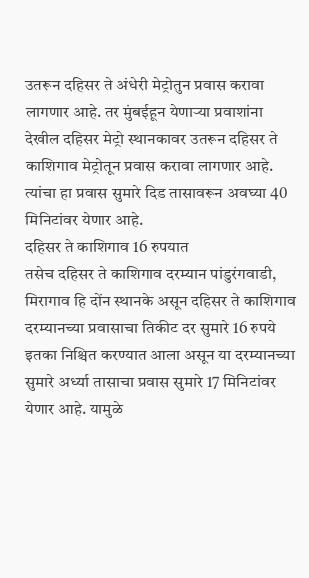उतरून दहिसर ते अंधेरी मेट्रोतुन प्रवास करावा लागणार आहे. तर मुंबईहून येणाऱ्या प्रवाशांना देखील दहिसर मेट्रो स्थानकावर उतरून दहिसर ते काशिगाव मेट्रोतून प्रवास करावा लागणार आहे. त्यांचा हा प्रवास सुमारे दिड तासावरून अवघ्या 40 मिनिटांवर येणार आहे.
दहिसर ते काशिगाव 16 रुपयात
तसेच दहिसर ते काशिगाव दरम्यान पांडुरंगवाडी, मिरागाव हि दोंन स्थानके असून दहिसर ते काशिगाव दरम्यानच्या प्रवासाचा तिकीट दर सुमारे 16 रुपये इतका निश्चित करण्यात आला असून या दरम्यानच्या सुमारे अर्ध्या तासाचा प्रवास सुमारे 17 मिनिटांवर येणार आहे. यामुळे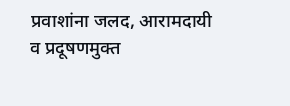प्रवाशांना जलद, आरामदायी व प्रदूषणमुक्त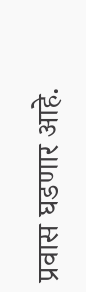प्रवास घडणार आहे.